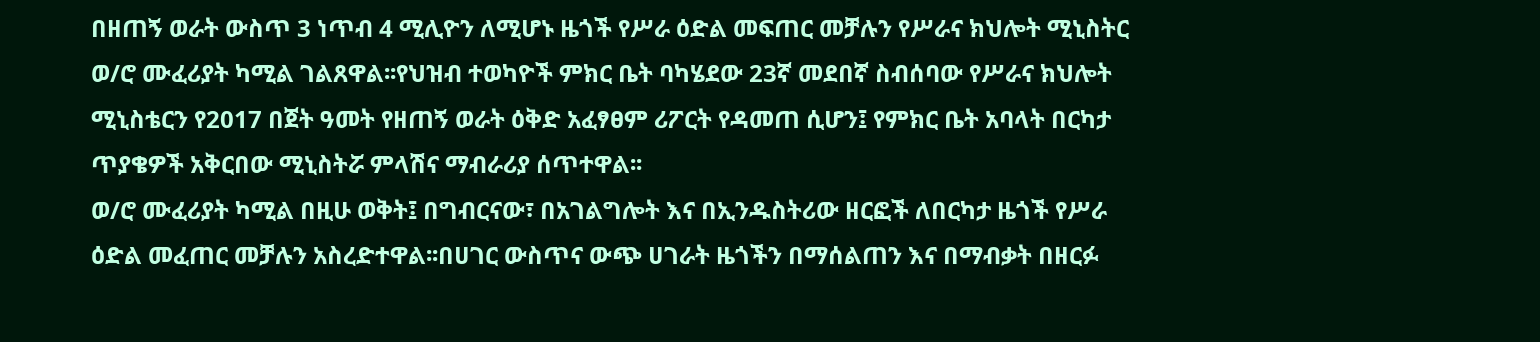በዘጠኝ ወራት ውስጥ 3 ነጥብ 4 ሚሊዮን ለሚሆኑ ዜጎች የሥራ ዕድል መፍጠር መቻሉን የሥራና ክህሎት ሚኒስትር ወ/ሮ ሙፈሪያት ካሚል ገልጸዋል፡፡የህዝብ ተወካዮች ምክር ቤት ባካሄደው 23ኛ መደበኛ ስብሰባው የሥራና ክህሎት ሚኒስቴርን የ2017 በጀት ዓመት የዘጠኝ ወራት ዕቅድ አፈፃፀም ሪፖርት የዳመጠ ሲሆን፤ የምክር ቤት አባላት በርካታ ጥያቄዎች አቅርበው ሚኒስትሯ ምላሽና ማብራሪያ ሰጥተዋል፡፡
ወ/ሮ ሙፈሪያት ካሚል በዚሁ ወቅት፤ በግብርናው፣ በአገልግሎት እና በኢንዱስትሪው ዘርፎች ለበርካታ ዜጎች የሥራ ዕድል መፈጠር መቻሉን አስረድተዋል፡፡በሀገር ውስጥና ውጭ ሀገራት ዜጎችን በማሰልጠን እና በማብቃት በዘርፉ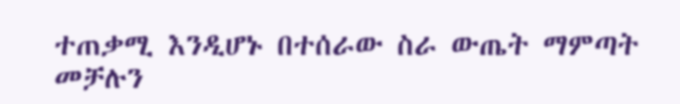ተጠቃሚ እንዲሆኑ በተሰራው ስራ ውጤት ማምጣት መቻሉን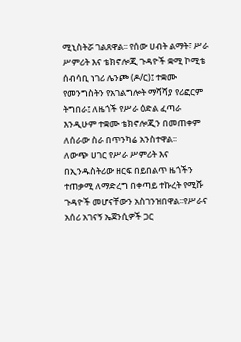ሚኒስትሯ ገልጸዋል፡፡ የሰው ሀብት ልማት፣ ሥራ ሥምሪት እና ቴክኖሎጂ ጉዳዮች ቋሚ ኮሚቴ ሰብሳቢ ነገሪ ሌንጮ (ዶ/ር)፤ ተቋሙ የመንግስትን የአገልግሎት ማሻሻያ የሪፎርም ትግበራ፤ ለዜጎች የሥራ ዕድል ፈጣራ እንዲሁም ተቋሙ ቴክኖሎጂን በመጠቀም ለሰራው ስራ በጥንካሬ አንስተዋል፡፡
ለውጭ ሀገር የሥራ ሥምሪት እና በኢንዱስትሪው ዘርፍ በይበልጥ ዜጎችን ተጠቃሚ ለማድረግ በቀጣይ ተኩረት የሚሹ ጉዳዮች መሆናቸውን አስገንዝበዋል፡፡የሥራና አሰሪ አገናኝ ኤጀንሲዎች ጋር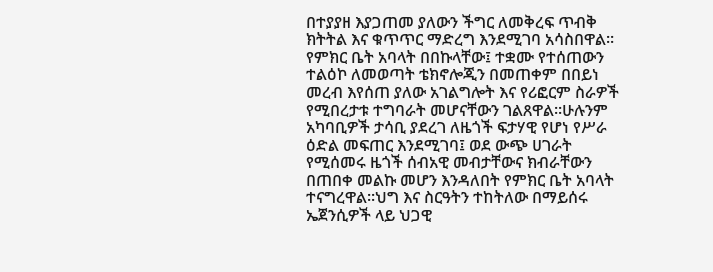በተያያዘ እያጋጠመ ያለውን ችግር ለመቅረፍ ጥብቅ ክትትል እና ቁጥጥር ማድረግ እንደሚገባ አሳስበዋል፡፡የምክር ቤት አባላት በበኩላቸው፤ ተቋሙ የተሰጠውን ተልዕኮ ለመወጣት ቴክኖሎጂን በመጠቀም በበይነ መረብ እየሰጠ ያለው አገልግሎት እና የሪፎርም ስራዎች የሚበረታቱ ተግባራት መሆናቸውን ገልጸዋል፡፡ሁሉንም አካባቢዎች ታሳቢ ያደረገ ለዜጎች ፍታሃዊ የሆነ የሥራ ዕድል መፍጠር እንደሚገባ፤ ወደ ውጭ ሀገራት የሚሰመሩ ዜጎች ሰብአዊ መብታቸውና ክብራቸውን በጠበቀ መልኩ መሆን እንዳለበት የምክር ቤት አባላት ተናግረዋል፡፡ህግ እና ስርዓትን ተከትለው በማይሰሩ ኤጀንሲዎች ላይ ህጋዊ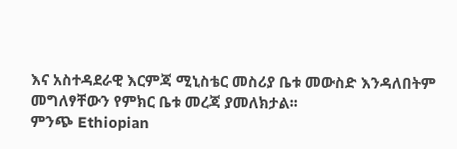እና አስተዳደራዊ እርምጃ ሚኒስቴር መስሪያ ቤቱ መውስድ እንዳለበትም መግለፃቸውን የምክር ቤቱ መረጃ ያመለክታል፡፡
ምንጭ Ethiopian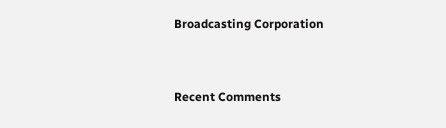Broadcasting Corporation


Recent Comments